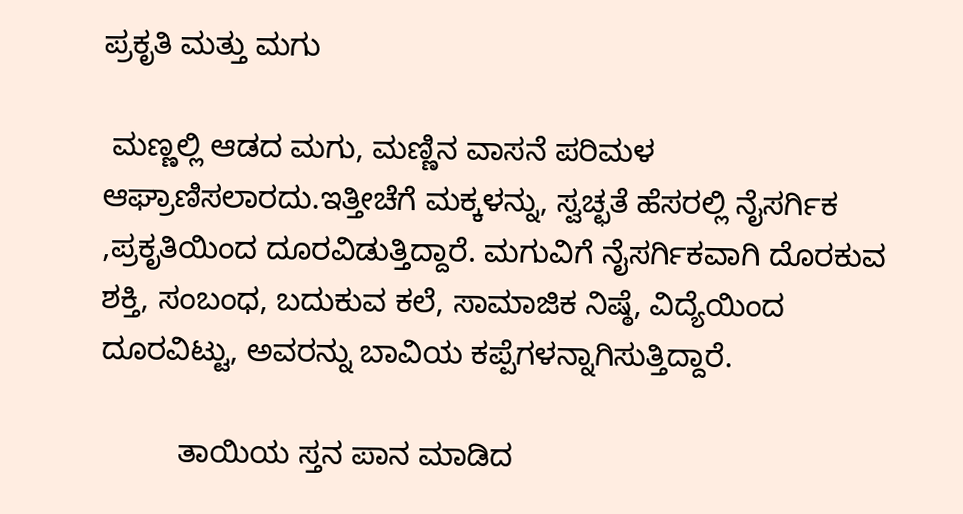ಪ್ರಕೃತಿ ಮತ್ತು ಮಗು

 ಮಣ್ಣಲ್ಲಿ ಆಡದ ಮಗು, ಮಣ್ಣಿನ ವಾಸನೆ ಪರಿಮಳ ಆಘ್ರಾಣಿಸಲಾರದು.ಇತ್ತೀಚೆಗೆ ಮಕ್ಕಳನ್ನು, ಸ್ವಚ್ಛತೆ ಹೆಸರಲ್ಲಿ ನೈಸರ್ಗಿಕ ,ಪ್ರಕೃತಿಯಿಂದ ದೂರವಿಡುತ್ತಿದ್ದಾರೆ. ಮಗುವಿಗೆ ನೈಸರ್ಗಿಕವಾಗಿ ದೊರಕುವ ಶಕ್ತಿ, ಸಂಬಂಧ, ಬದುಕುವ ಕಲೆ, ಸಾಮಾಜಿಕ ನಿಷ್ಠೆ, ವಿದ್ಯೆಯಿಂದ ದೂರವಿಟ್ಟು, ಅವರನ್ನು ಬಾವಿಯ ಕಪ್ಪೆಗಳನ್ನಾಗಿಸುತ್ತಿದ್ದಾರೆ.

         ತಾಯಿಯ ಸ್ತನ ಪಾನ ಮಾಡಿದ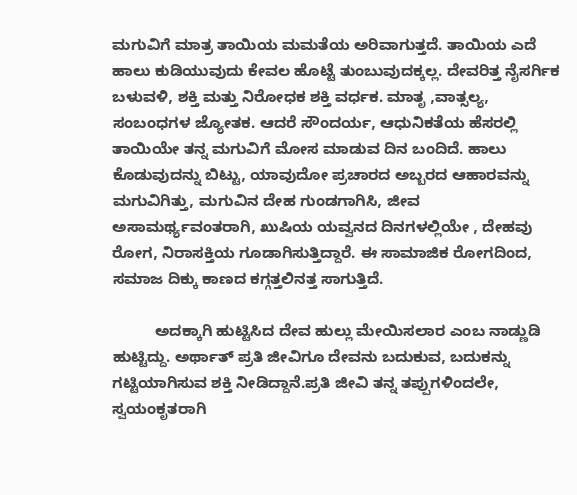ಮಗುವಿಗೆ ಮಾತ್ರ ತಾಯಿಯ ಮಮತೆಯ ಅರಿವಾಗುತ್ತದೆ. ತಾಯಿಯ ಎದೆ ಹಾಲು ಕುಡಿಯುವುದು ಕೇವಲ ಹೊಟ್ಟೆ ತುಂಬುವುದಕ್ಕಲ್ಲ. ದೇವರಿತ್ತ ನೈಸರ್ಗಿಕ ಬಳುವಳಿ, ಶಕ್ತಿ ಮತ್ತು ನಿರೋಧಕ ಶಕ್ತಿ ವರ್ಧಕ. ಮಾತೃ ,ವಾತ್ಸಲ್ಯ, ಸಂಬಂಧಗಳ ಜ್ಯೋತಕ. ಆದರೆ ಸೌಂದರ್ಯ, ಆಧುನಿಕತೆಯ ಹೆಸರಲ್ಲಿ ತಾಯಿಯೇ ತನ್ನ ಮಗುವಿಗೆ ಮೋಸ ಮಾಡುವ ದಿನ ಬಂದಿದೆ. ಹಾಲು ಕೊಡುವುದನ್ನು ಬಿಟ್ಟು, ಯಾವುದೋ ಪ್ರಚಾರದ ಅಬ್ಬರದ ಆಹಾರವನ್ನು ಮಗುವಿಗಿತ್ತು, ಮಗುವಿನ ದೇಹ ಗುಂಡಗಾಗಿಸಿ, ಜೀವ ಅಸಾಮರ್ಥ್ಯವಂತರಾಗಿ, ಖುಷಿಯ ಯವ್ವನದ ದಿನಗಳಲ್ಲಿಯೇ , ದೇಹವು ರೋಗ, ನಿರಾಸಕ್ತಿಯ ಗೂಡಾಗಿಸುತ್ತಿದ್ದಾರೆ. ಈ ಸಾಮಾಜಿಕ ರೋಗದಿಂದ, ಸಮಾಜ ದಿಕ್ಕು ಕಾಣದ ಕಗ್ಗತ್ತಲಿನತ್ತ ಸಾಗುತ್ತಿದೆ.

          ಅದಕ್ಕಾಗಿ ಹುಟ್ಟಿಸಿದ ದೇವ ಹುಲ್ಲು ಮೇಯಿಸಲಾರ ಎಂಬ ನಾಡ್ಣುಡಿ ಹುಟ್ಟಿದ್ದು. ಅರ್ಥಾತ್ ಪ್ರತಿ ಜೀವಿಗೂ ದೇವನು ಬದುಕುವ, ಬದುಕನ್ನು ಗಟ್ಟಿಯಾಗಿಸುವ ಶಕ್ತಿ ನೀಡಿದ್ದಾನೆ.ಪ್ರತಿ ಜೀವಿ ತನ್ನ ತಪ್ಪುಗಳಿಂದಲೇ, ಸ್ವಯಂಕೃತರಾಗಿ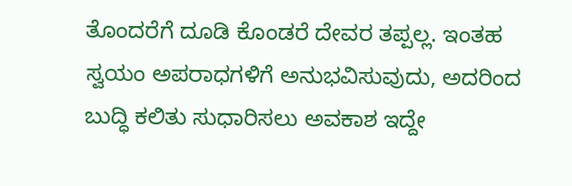ತೊಂದರೆಗೆ ದೂಡಿ ಕೊಂಡರೆ ದೇವರ ತಪ್ಪಲ್ಲ. ಇಂತಹ ಸ್ವಯಂ ಅಪರಾಧಗಳಿಗೆ ಅನುಭವಿಸುವುದು, ಅದರಿಂದ ಬುದ್ಧಿ ಕಲಿತು ಸುಧಾರಿಸಲು ಅವಕಾಶ ಇದ್ದೇ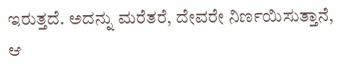ಇರುತ್ತದೆ. ಅದನ್ನು ಮರೆತರೆ, ದೇವರೇ ನಿರ್ಣಯಿಸುತ್ತಾನೆ, ಆ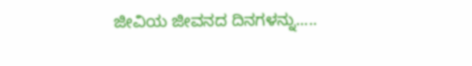ಜೀವಿಯ ಜೀವನದ ದಿನಗಳನ್ನು.....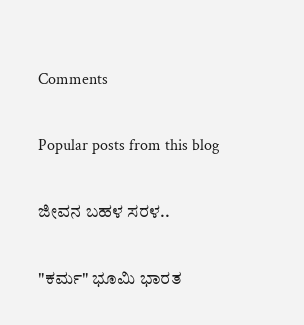Comments

Popular posts from this blog

ಜೀವನ ಬಹಳ ಸರಳ..

"ಕರ್ಮ" ಭೂಮಿ ಭಾರತ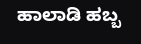ಹಾಲಾಡಿ ಹಬ್ಬ